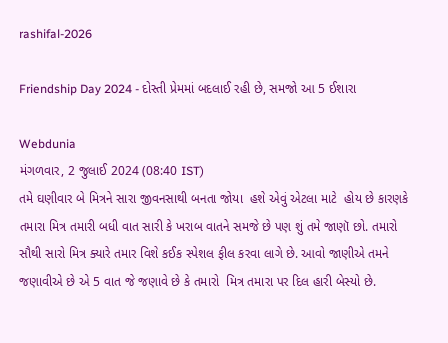rashifal-2026

Friendship Day 2024 - દોસ્તી પ્રેમમાં બદલાઈ રહી છે, સમજો આ 5 ઈશારા

Webdunia
મંગળવાર, 2 જુલાઈ 2024 (08:40 IST)
તમે ઘણીવાર બે મિત્રને સારા જીવનસાથી બનતા જોયા  હશે એવું એટલા માટે  હોય છે કારણકે તમારા મિત્ર તમારી બધી વાત સારી કે ખરાબ વાતને સમજે છે પણ શું તમે જાણૉ છો. તમારો  સૌથી સારો મિત્ર ક્યારે તમાર વિશે કઈક સ્પેશલ ફીલ કરવા લાગે છે. આવો જાણીએ તમને જણાવીએ છે એ 5 વાત જે જણાવે છે કે તમારો  મિત્ર તમારા પર દિલ હારી બેસ્યો છે.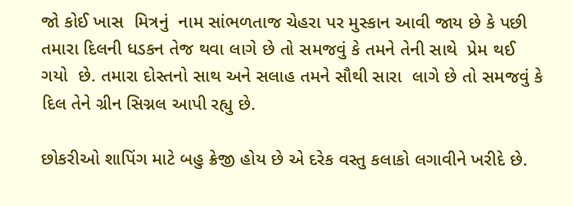જો કોઈ ખાસ  મિત્રનું  નામ સાંભળતાજ ચેહરા પર મુસ્કાન આવી જાય છે કે પછી તમારા દિલની ધડકન તેજ થવા લાગે છે તો સમજવું કે તમને તેની સાથે  પ્રેમ થઈ ગયો  છે. તમારા દોસ્તનો સાથ અને સલાહ તમને સૌથી સારા  લાગે છે તો સમજવું કે દિલ તેને ગ્રીન સિગ્નલ આપી રહ્યુ છે.

છોકરીઓ શાપિંગ માટે બહુ ક્રેજી હોય છે એ દરેક વસ્તુ કલાકો લગાવીને ખરીદે છે.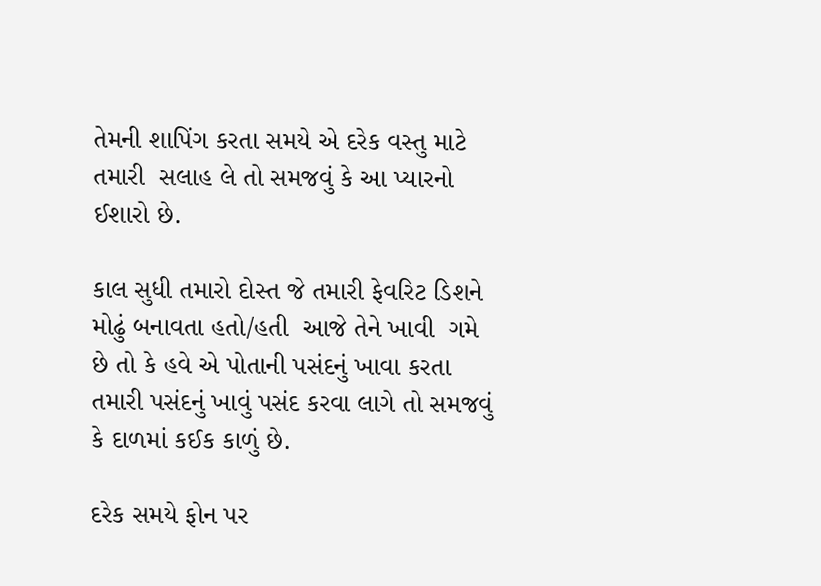તેમની શાપિંગ કરતા સમયે એ દરેક વસ્તુ માટે તમારી  સલાહ લે તો સમજવું કે આ પ્યારનો ઈશારો છે.

કાલ સુધી તમારો દોસ્ત જે તમારી ફેવરિટ ડિશને મોઢું બનાવતા હતો/હતી  આજે તેને ખાવી  ગમે છે તો કે હવે એ પોતાની પસંદનું ખાવા કરતા   તમારી પસંદનું ખાવું પસંદ કરવા લાગે તો સમજવું કે દાળમાં કઈક કાળું છે.

દરેક સમયે ફોન પર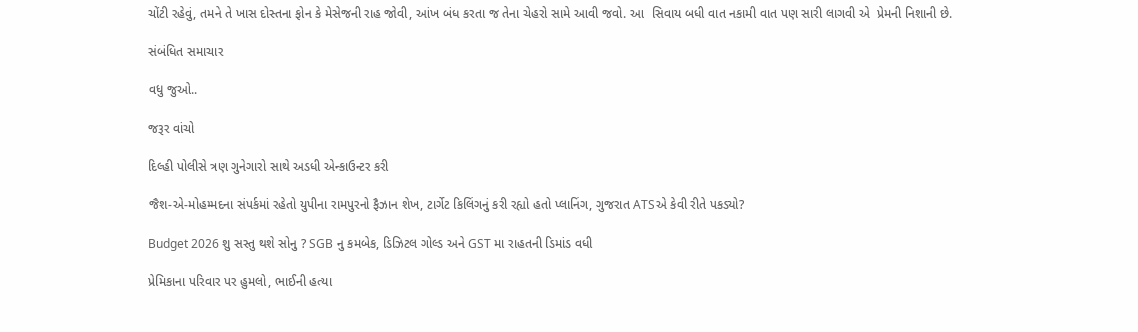ચોંટી રહેવું, તમને તે ખાસ દોસ્તના ફોન કે મેસેજની રાહ જોવી, આંખ બંધ કરતા જ તેના ચેહરો સામે આવી જવો. આ  સિવાય બધી વાત નકામી વાત પણ સારી લાગવી એ  પ્રેમની નિશાની છે.

સંબંધિત સમાચાર

વધુ જુઓ..

જરૂર વાંચો

દિલ્હી પોલીસે ત્રણ ગુનેગારો સાથે અડધી એન્કાઉન્ટર કરી

જૈશ-એ-મોહમ્મદના સંપર્કમાં રહેતો યુપીના રામપુરનો ફૈઝાન શેખ, ટાર્ગેટ કિલિંગનું કરી રહ્યો હતો પ્લાનિંગ, ગુજરાત ATSએ કેવી રીતે પકડ્યો?

Budget 2026 શુ સસ્તુ થશે સોનુ ? SGB નુ કમબેક, ડિઝિટલ ગોલ્ડ અને GST મા રાહતની ડિમાંડ વધી

પ્રેમિકાના પરિવાર પર હુમલો, ભાઈની હત્યા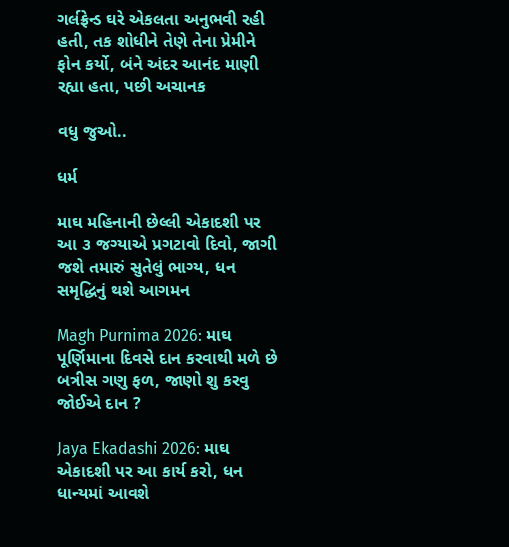ગર્લફ્રેન્ડ ઘરે એકલતા અનુભવી રહી હતી, તક શોધીને તેણે તેના પ્રેમીને ફોન કર્યો, બંને અંદર આનંદ માણી રહ્યા હતા, પછી અચાનક

વધુ જુઓ..

ધર્મ

માઘ મહિનાની છેલ્લી એકાદશી પર આ ૩ જગ્યાએ પ્રગટાવો દિવો, જાગી જશે તમારું સુતેલું ભાગ્ય, ધન સમૃદ્ધિનું થશે આગમન

Magh Purnima 2026: માઘ પૂર્ણિમાના દિવસે દાન કરવાથી મળે છે બત્રીસ ગણુ ફળ, જાણો શુ કરવુ જોઈએ દાન ?

Jaya Ekadashi 2026: માઘ એકાદશી પર આ કાર્ય કરો, ધન ધાન્યમાં આવશે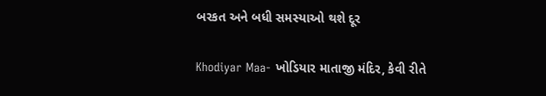બરકત અને બધી સમસ્યાઓ થશે દૂર

Khodiyar Maa- ખોડિયાર માતાજી મંદિર, કેવી રીતે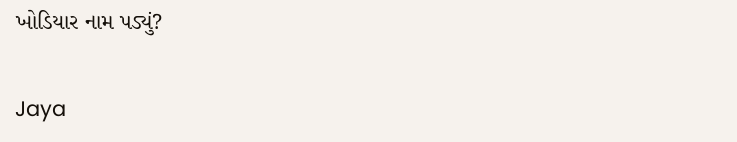ખોડિયાર નામ પડ્યું?

Jaya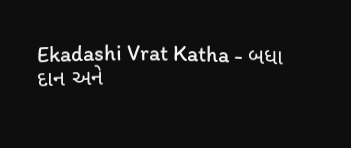Ekadashi Vrat Katha - બધા દાન અને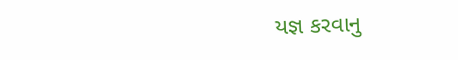યજ્ઞ કરવાનુ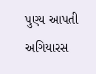પુણ્ય આપતી અગિયારસ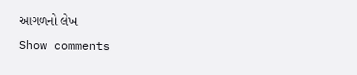આગળનો લેખ
Show comments